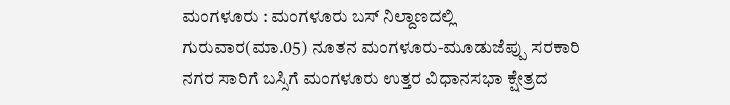ಮಂಗಳೂರು : ಮಂಗಳೂರು ಬಸ್ ನಿಲ್ದಾಣದಲ್ಲಿ ಗುರುವಾರ(ಮಾ.05) ನೂತನ ಮಂಗಳೂರು-ಮೂಡುಜೆಪ್ಪು ಸರಕಾರಿ ನಗರ ಸಾರಿಗೆ ಬಸ್ಸಿಗೆ ಮಂಗಳೂರು ಉತ್ತರ ವಿಧಾನಸಭಾ ಕ್ಷೇತ್ರದ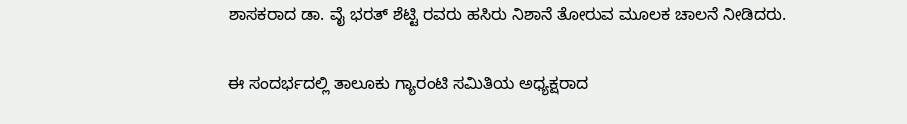ಶಾಸಕರಾದ ಡಾ. ವೈ ಭರತ್ ಶೆಟ್ಟಿ ರವರು ಹಸಿರು ನಿಶಾನೆ ತೋರುವ ಮೂಲಕ ಚಾಲನೆ ನೀಡಿದರು.


ಈ ಸಂದರ್ಭದಲ್ಲಿ ತಾಲೂಕು ಗ್ಯಾರಂಟಿ ಸಮಿತಿಯ ಅಧ್ಯಕ್ಷರಾದ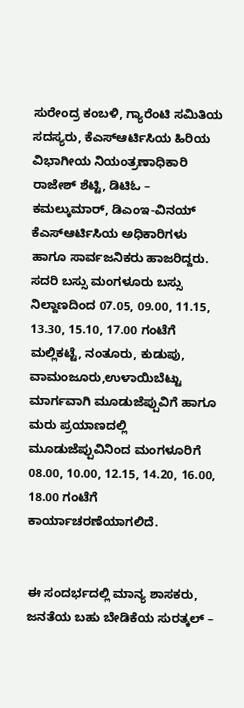ಸುರೇಂದ್ರ ಕಂಬಳಿ, ಗ್ಯಾರೆಂಟಿ ಸಮಿತಿಯ ಸದಸ್ಯರು, ಕೆಎಸ್ಆರ್ಟಿಸಿಯ ಹಿರಿಯ ವಿಭಾಗೀಯ ನಿಯಂತ್ರಣಾಧಿಕಾರಿ ರಾಜೇಶ್ ಶೆಟ್ಟಿ, ಡಿಟಿಓ – ಕಮಲ್ಕುಮಾರ್, ಡಿಎಂಇ-ವಿನಯ್ ಕೆಎಸ್ಆರ್ಟಿಸಿಯ ಅಧಿಕಾರಿಗಳು ಹಾಗೂ ಸಾರ್ವಜನಿಕರು ಹಾಜರಿದ್ದರು. ಸದರಿ ಬಸ್ಸು ಮಂಗಳೂರು ಬಸ್ಸು ನಿಲ್ದಾಣದಿಂದ 07.05, 09.00, 11.15, 13.30, 15.10, 17.00 ಗಂಟೆಗೆ ಮಲ್ಲಿಕಟ್ಟೆ, ನಂತೂರು, ಕುಡುಪು, ವಾಮಂಜೂರು,ಉಳಾಯಿಬೆಟ್ಟು ಮಾರ್ಗವಾಗಿ ಮೂಡುಜೆಪ್ಪುವಿಗೆ ಹಾಗೂ ಮರು ಪ್ರಯಾಣದಲ್ಲಿ ಮೂಡುಜೆಪ್ಪುವಿನಿಂದ ಮಂಗಳೂರಿಗೆ 08.00, 10.00, 12.15, 14.20, 16.00, 18.00 ಗಂಟೆಗೆ ಕಾರ್ಯಾಚರಣೆಯಾಗಲಿದೆ.


ಈ ಸಂದರ್ಭದಲ್ಲಿ ಮಾನ್ಯ ಶಾಸಕರು, ಜನತೆಯ ಬಹು ಬೇಡಿಕೆಯ ಸುರತ್ಕಲ್ –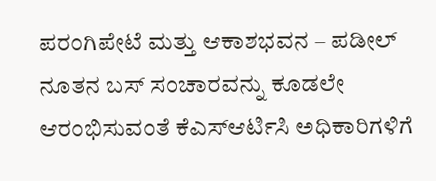ಪರಂಗಿಪೇಟೆ ಮತ್ತು ಆಕಾಶಭವನ – ಪಡೀಲ್ ನೂತನ ಬಸ್ ಸಂಚಾರವನ್ನು ಕೂಡಲೇ ಆರಂಭಿಸುವಂತೆ ಕೆಎಸ್ಆರ್ಟಿಸಿ ಅಧಿಕಾರಿಗಳಿಗೆ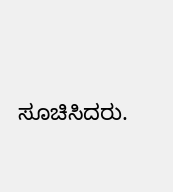ಸೂಚಿಸಿದರು.